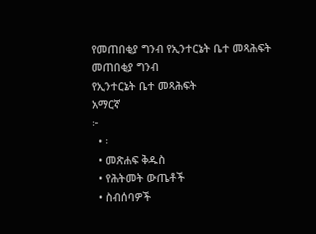የመጠበቂያ ግንብ የኢንተርኔት ቤተ መጻሕፍት
መጠበቂያ ግንብ
የኢንተርኔት ቤተ መጻሕፍት
አማርኛ
፦
  • ፡
  • መጽሐፍ ቅዱስ
  • የሕትመት ውጤቶች
  • ስብሰባዎች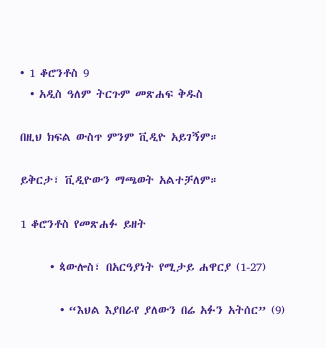• 1 ቆሮንቶስ 9
  • አዲስ ዓለም ትርጉም መጽሐፍ ቅዱስ

በዚህ ክፍል ውስጥ ምንም ቪዲዮ አይገኝም።

ይቅርታ፣ ቪዲዮውን ማጫወት አልተቻለም።

1 ቆሮንቶስ የመጽሐፉ ይዘት

      • ጳውሎስ፣ በአርዓያነት የሚታይ ሐዋርያ (1-27)

        • “እህል እያበራየ ያለውን በሬ አፉን አትሰር” (9)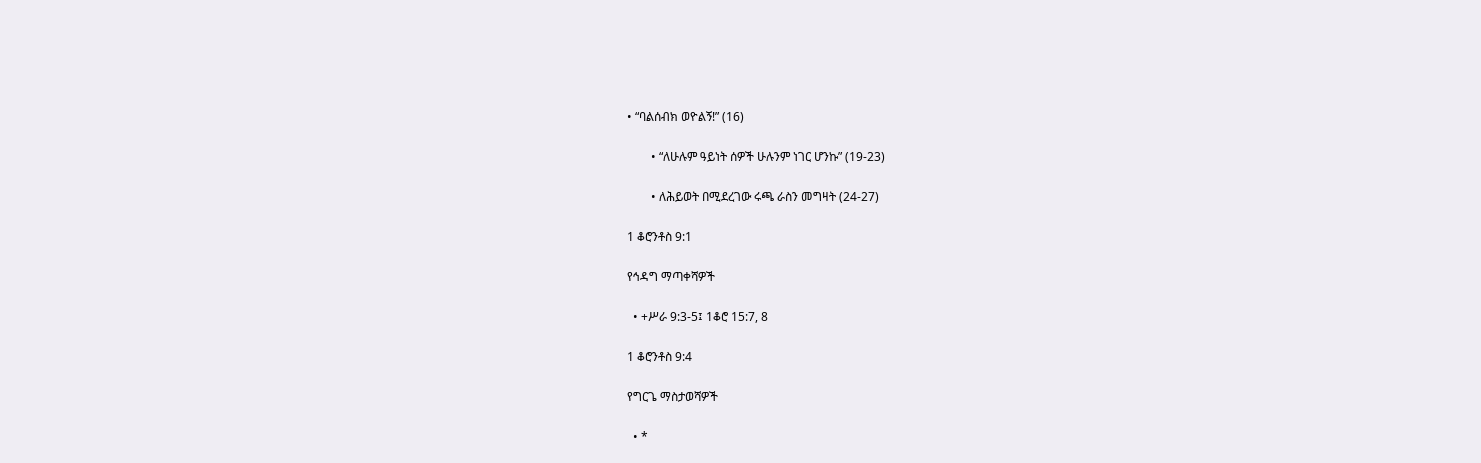• “ባልሰብክ ወዮልኝ!” (16)

        • “ለሁሉም ዓይነት ሰዎች ሁሉንም ነገር ሆንኩ” (19-23)

        • ለሕይወት በሚደረገው ሩጫ ራስን መግዛት (24-27)

1 ቆሮንቶስ 9:1

የኅዳግ ማጣቀሻዎች

  • +ሥራ 9:3-5፤ 1ቆሮ 15:7, 8

1 ቆሮንቶስ 9:4

የግርጌ ማስታወሻዎች

  • *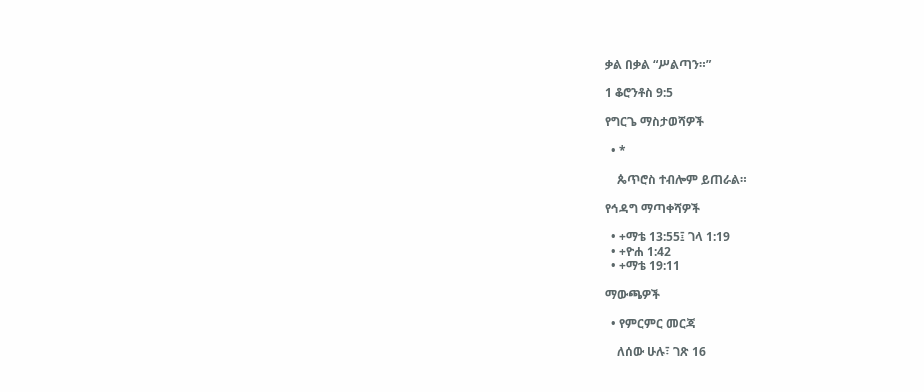ቃል በቃል “ሥልጣን።”

1 ቆሮንቶስ 9:5

የግርጌ ማስታወሻዎች

  • *

    ጴጥሮስ ተብሎም ይጠራል።

የኅዳግ ማጣቀሻዎች

  • +ማቴ 13:55፤ ገላ 1:19
  • +ዮሐ 1:42
  • +ማቴ 19:11

ማውጫዎች

  • የምርምር መርጃ

    ለሰው ሁሉ፣ ገጽ 16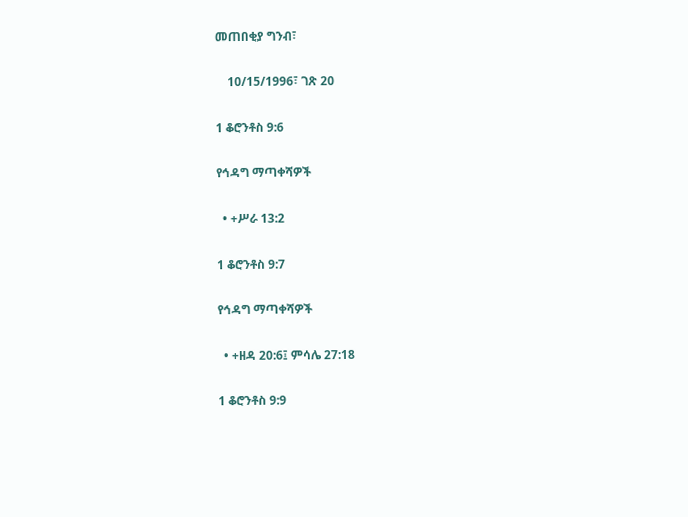መጠበቂያ ግንብ፣

    10/15/1996፣ ገጽ 20

1 ቆሮንቶስ 9:6

የኅዳግ ማጣቀሻዎች

  • +ሥራ 13:2

1 ቆሮንቶስ 9:7

የኅዳግ ማጣቀሻዎች

  • +ዘዳ 20:6፤ ምሳሌ 27:18

1 ቆሮንቶስ 9:9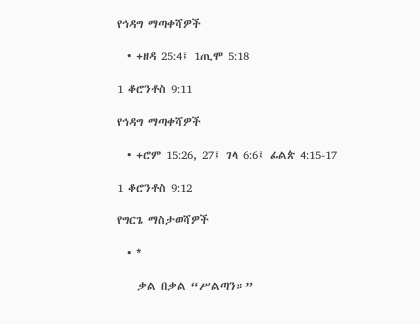የኅዳግ ማጣቀሻዎች

  • +ዘዳ 25:4፤ 1ጢሞ 5:18

1 ቆሮንቶስ 9:11

የኅዳግ ማጣቀሻዎች

  • +ሮም 15:26, 27፤ ገላ 6:6፤ ፊልጵ 4:15-17

1 ቆሮንቶስ 9:12

የግርጌ ማስታወሻዎች

  • *

    ቃል በቃል “ሥልጣን።”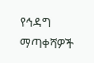የኅዳግ ማጣቀሻዎች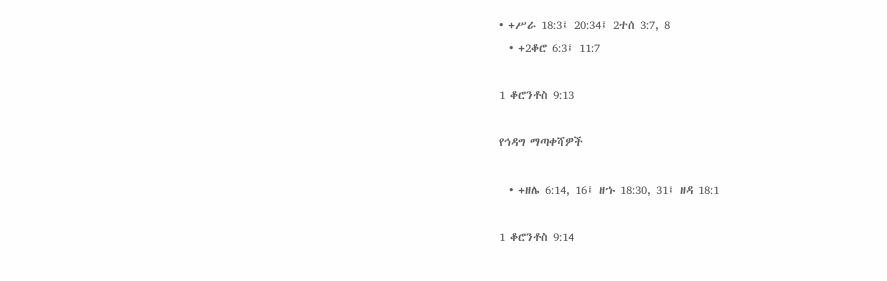• +ሥራ 18:3፤ 20:34፤ 2ተሰ 3:7, 8
  • +2ቆሮ 6:3፤ 11:7

1 ቆሮንቶስ 9:13

የኅዳግ ማጣቀሻዎች

  • +ዘሌ 6:14, 16፤ ዘኁ 18:30, 31፤ ዘዳ 18:1

1 ቆሮንቶስ 9:14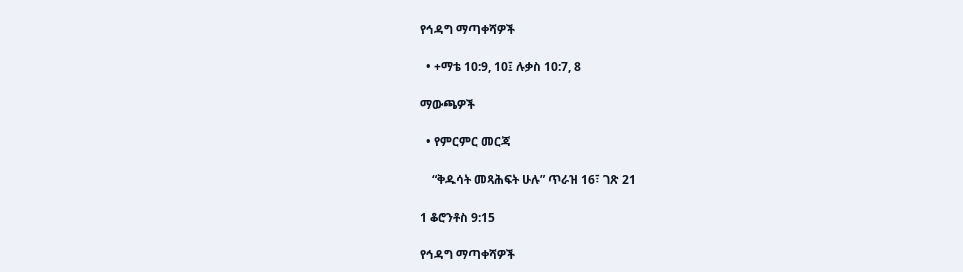የኅዳግ ማጣቀሻዎች

  • +ማቴ 10:9, 10፤ ሉቃስ 10:7, 8

ማውጫዎች

  • የምርምር መርጃ

    “ቅዱሳት መጻሕፍት ሁሉ” ጥራዝ 16፣ ገጽ 21

1 ቆሮንቶስ 9:15

የኅዳግ ማጣቀሻዎች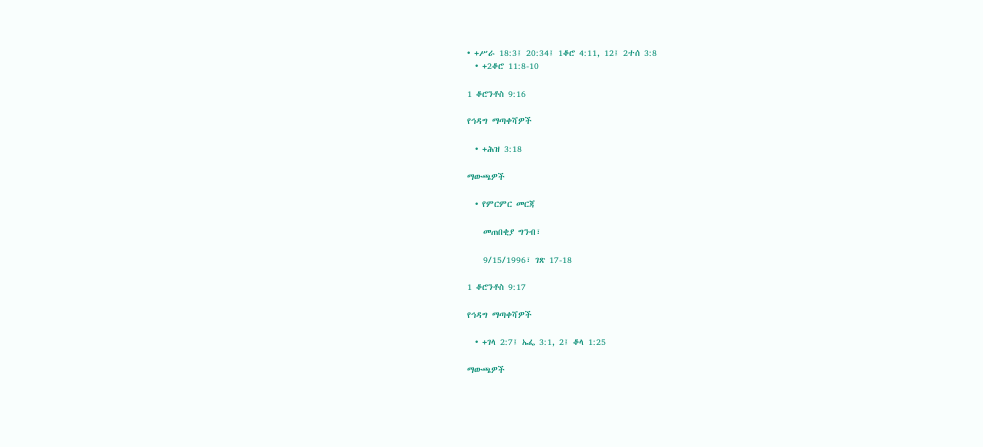• +ሥራ 18:3፤ 20:34፤ 1ቆሮ 4:11, 12፤ 2ተሰ 3:8
  • +2ቆሮ 11:8-10

1 ቆሮንቶስ 9:16

የኅዳግ ማጣቀሻዎች

  • +ሕዝ 3:18

ማውጫዎች

  • የምርምር መርጃ

    መጠበቂያ ግንብ፣

    9/15/1996፣ ገጽ 17-18

1 ቆሮንቶስ 9:17

የኅዳግ ማጣቀሻዎች

  • +ገላ 2:7፤ ኤፌ 3:1, 2፤ ቆላ 1:25

ማውጫዎች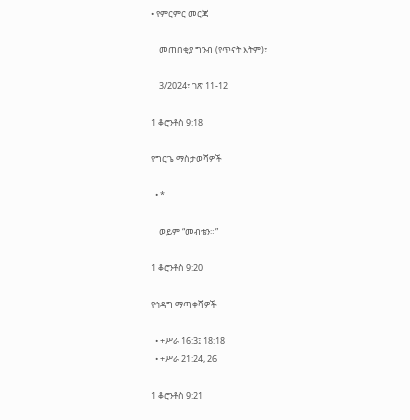• የምርምር መርጃ

    መጠበቂያ ግንብ (የጥናት እትም)፣

    3/2024፣ ገጽ 11-12

1 ቆሮንቶስ 9:18

የግርጌ ማስታወሻዎች

  • *

    ወይም “መብቴን።”

1 ቆሮንቶስ 9:20

የኅዳግ ማጣቀሻዎች

  • +ሥራ 16:3፤ 18:18
  • +ሥራ 21:24, 26

1 ቆሮንቶስ 9:21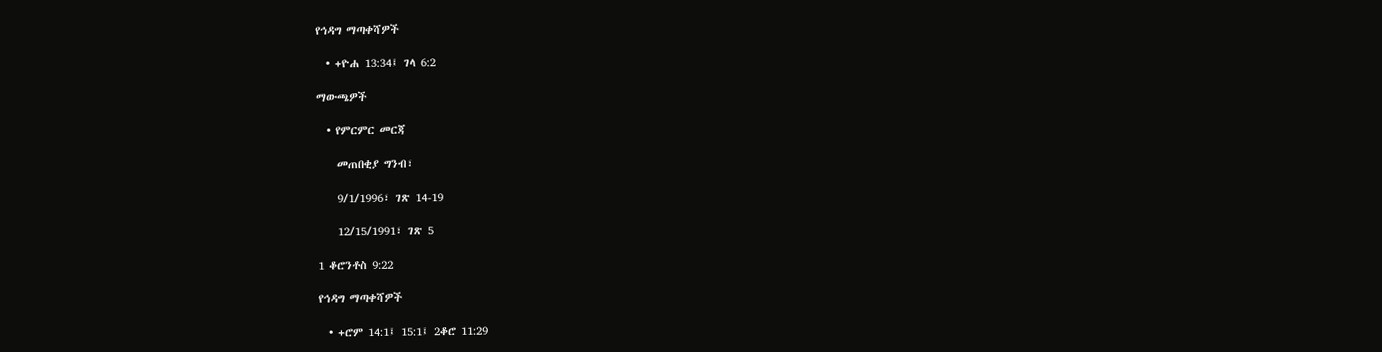የኅዳግ ማጣቀሻዎች

  • +ዮሐ 13:34፤ ገላ 6:2

ማውጫዎች

  • የምርምር መርጃ

    መጠበቂያ ግንብ፣

    9/1/1996፣ ገጽ 14-19

    12/15/1991፣ ገጽ 5

1 ቆሮንቶስ 9:22

የኅዳግ ማጣቀሻዎች

  • +ሮም 14:1፤ 15:1፤ 2ቆሮ 11:29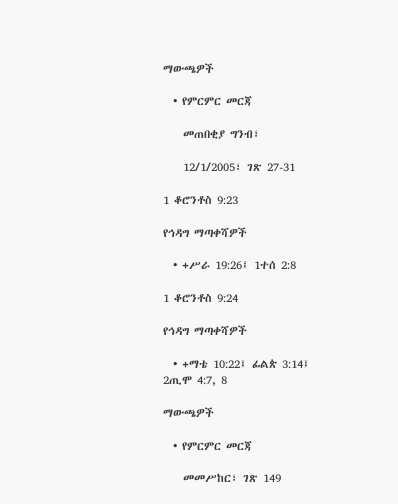ማውጫዎች

  • የምርምር መርጃ

    መጠበቂያ ግንብ፣

    12/1/2005፣ ገጽ 27-31

1 ቆሮንቶስ 9:23

የኅዳግ ማጣቀሻዎች

  • +ሥራ 19:26፤ 1ተሰ 2:8

1 ቆሮንቶስ 9:24

የኅዳግ ማጣቀሻዎች

  • +ማቴ 10:22፤ ፊልጵ 3:14፤ 2ጢሞ 4:7, 8

ማውጫዎች

  • የምርምር መርጃ

    መመሥከር፣ ገጽ 149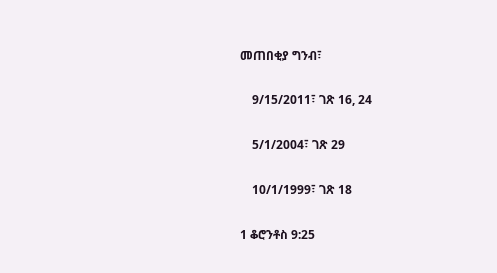መጠበቂያ ግንብ፣

    9/15/2011፣ ገጽ 16, 24

    5/1/2004፣ ገጽ 29

    10/1/1999፣ ገጽ 18

1 ቆሮንቶስ 9:25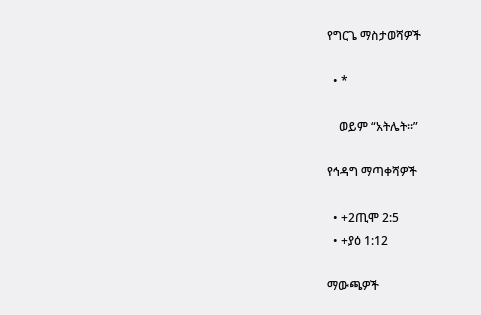የግርጌ ማስታወሻዎች

  • *

    ወይም “አትሌት።”

የኅዳግ ማጣቀሻዎች

  • +2ጢሞ 2:5
  • +ያዕ 1:12

ማውጫዎች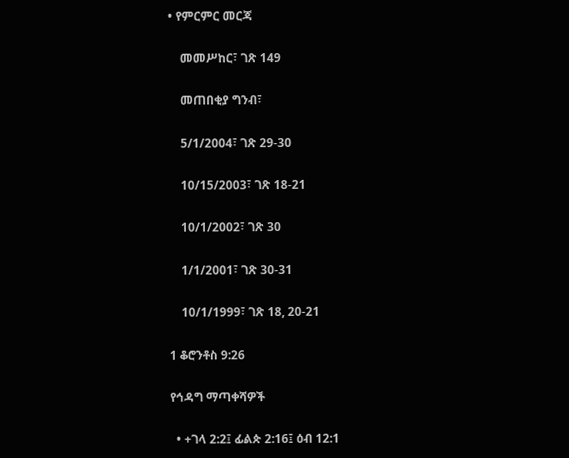• የምርምር መርጃ

    መመሥከር፣ ገጽ 149

    መጠበቂያ ግንብ፣

    5/1/2004፣ ገጽ 29-30

    10/15/2003፣ ገጽ 18-21

    10/1/2002፣ ገጽ 30

    1/1/2001፣ ገጽ 30-31

    10/1/1999፣ ገጽ 18, 20-21

1 ቆሮንቶስ 9:26

የኅዳግ ማጣቀሻዎች

  • +ገላ 2:2፤ ፊልጵ 2:16፤ ዕብ 12:1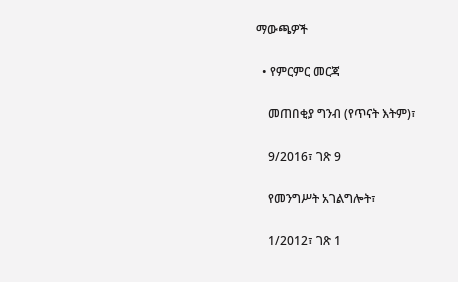ማውጫዎች

  • የምርምር መርጃ

    መጠበቂያ ግንብ (የጥናት እትም)፣

    9/2016፣ ገጽ 9

    የመንግሥት አገልግሎት፣

    1/2012፣ ገጽ 1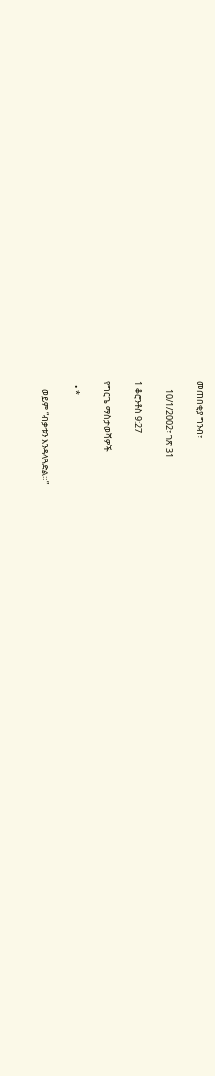መጠበቂያ ግንብ፣

    10/1/2002፣ ገጽ 31

1 ቆሮንቶስ 9:27

የግርጌ ማስታወሻዎች

  • *

    ወይም “ብቃቱን እንዳላጓድል።”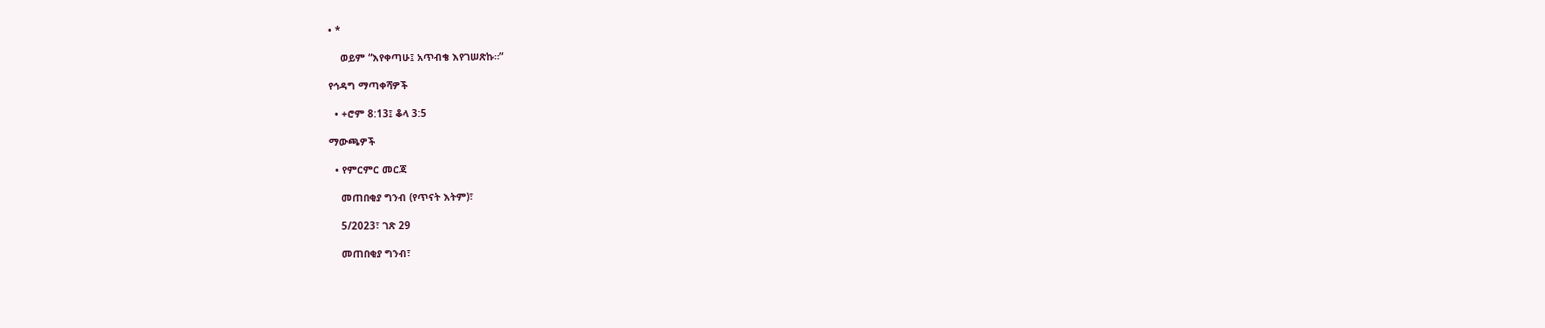• *

    ወይም “እየቀጣሁ፤ አጥብቄ እየገሠጽኩ።”

የኅዳግ ማጣቀሻዎች

  • +ሮም 8:13፤ ቆላ 3:5

ማውጫዎች

  • የምርምር መርጃ

    መጠበቂያ ግንብ (የጥናት እትም)፣

    5/2023፣ ገጽ 29

    መጠበቂያ ግንብ፣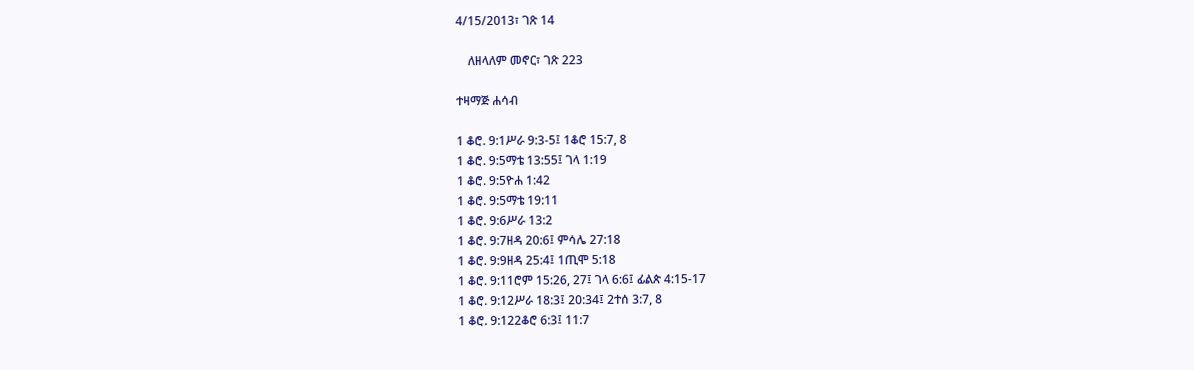4/15/2013፣ ገጽ 14

    ለዘላለም መኖር፣ ገጽ 223

ተዛማጅ ሐሳብ

1 ቆሮ. 9:1ሥራ 9:3-5፤ 1ቆሮ 15:7, 8
1 ቆሮ. 9:5ማቴ 13:55፤ ገላ 1:19
1 ቆሮ. 9:5ዮሐ 1:42
1 ቆሮ. 9:5ማቴ 19:11
1 ቆሮ. 9:6ሥራ 13:2
1 ቆሮ. 9:7ዘዳ 20:6፤ ምሳሌ 27:18
1 ቆሮ. 9:9ዘዳ 25:4፤ 1ጢሞ 5:18
1 ቆሮ. 9:11ሮም 15:26, 27፤ ገላ 6:6፤ ፊልጵ 4:15-17
1 ቆሮ. 9:12ሥራ 18:3፤ 20:34፤ 2ተሰ 3:7, 8
1 ቆሮ. 9:122ቆሮ 6:3፤ 11:7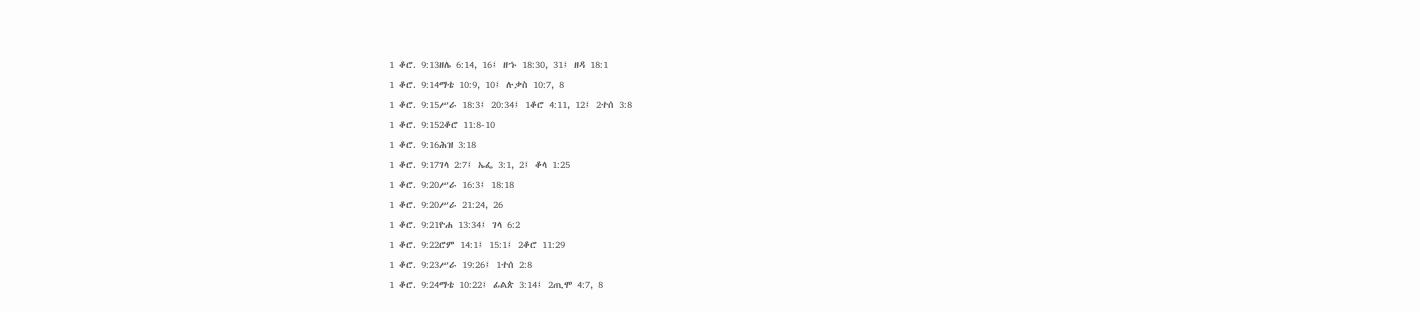1 ቆሮ. 9:13ዘሌ 6:14, 16፤ ዘኁ 18:30, 31፤ ዘዳ 18:1
1 ቆሮ. 9:14ማቴ 10:9, 10፤ ሉቃስ 10:7, 8
1 ቆሮ. 9:15ሥራ 18:3፤ 20:34፤ 1ቆሮ 4:11, 12፤ 2ተሰ 3:8
1 ቆሮ. 9:152ቆሮ 11:8-10
1 ቆሮ. 9:16ሕዝ 3:18
1 ቆሮ. 9:17ገላ 2:7፤ ኤፌ 3:1, 2፤ ቆላ 1:25
1 ቆሮ. 9:20ሥራ 16:3፤ 18:18
1 ቆሮ. 9:20ሥራ 21:24, 26
1 ቆሮ. 9:21ዮሐ 13:34፤ ገላ 6:2
1 ቆሮ. 9:22ሮም 14:1፤ 15:1፤ 2ቆሮ 11:29
1 ቆሮ. 9:23ሥራ 19:26፤ 1ተሰ 2:8
1 ቆሮ. 9:24ማቴ 10:22፤ ፊልጵ 3:14፤ 2ጢሞ 4:7, 8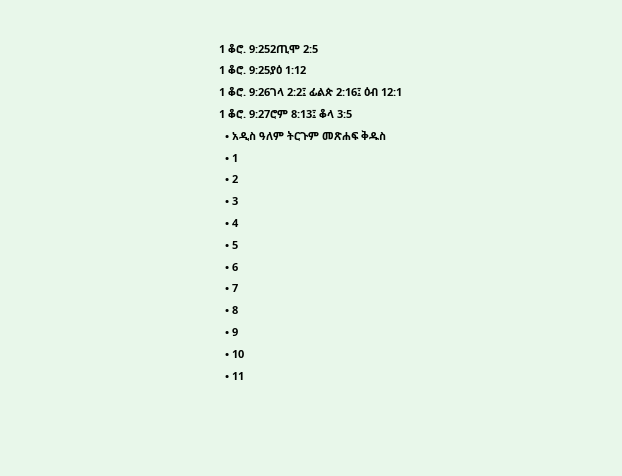1 ቆሮ. 9:252ጢሞ 2:5
1 ቆሮ. 9:25ያዕ 1:12
1 ቆሮ. 9:26ገላ 2:2፤ ፊልጵ 2:16፤ ዕብ 12:1
1 ቆሮ. 9:27ሮም 8:13፤ ቆላ 3:5
  • አዲስ ዓለም ትርጉም መጽሐፍ ቅዱስ
  • 1
  • 2
  • 3
  • 4
  • 5
  • 6
  • 7
  • 8
  • 9
  • 10
  • 11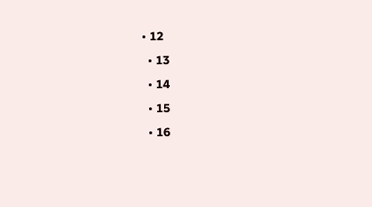• 12
  • 13
  • 14
  • 15
  • 16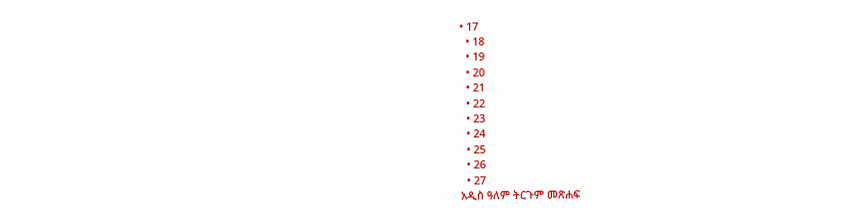• 17
  • 18
  • 19
  • 20
  • 21
  • 22
  • 23
  • 24
  • 25
  • 26
  • 27
አዲስ ዓለም ትርጉም መጽሐፍ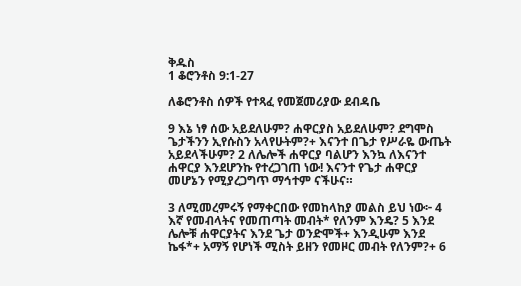ቅዱስ
1 ቆሮንቶስ 9:1-27

ለቆሮንቶስ ሰዎች የተጻፈ የመጀመሪያው ደብዳቤ

9 እኔ ነፃ ሰው አይደለሁም? ሐዋርያስ አይደለሁም? ደግሞስ ጌታችንን ኢየሱስን አላየሁትም?+ እናንተ በጌታ የሥራዬ ውጤት አይደላችሁም? 2 ለሌሎች ሐዋርያ ባልሆን እንኳ ለእናንተ ሐዋርያ እንደሆንኩ የተረጋገጠ ነው! እናንተ የጌታ ሐዋርያ መሆኔን የሚያረጋግጥ ማኅተም ናችሁና።

3 ለሚመረምሩኝ የማቀርበው የመከላከያ መልስ ይህ ነው፦ 4 እኛ የመብላትና የመጠጣት መብት* የለንም እንዴ? 5 እንደ ሌሎቹ ሐዋርያትና እንደ ጌታ ወንድሞች+ እንዲሁም እንደ ኬፋ*+ አማኝ የሆነች ሚስት ይዘን የመዞር መብት የለንም?+ 6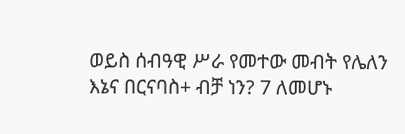ወይስ ሰብዓዊ ሥራ የመተው መብት የሌለን እኔና በርናባስ+ ብቻ ነን? 7 ለመሆኑ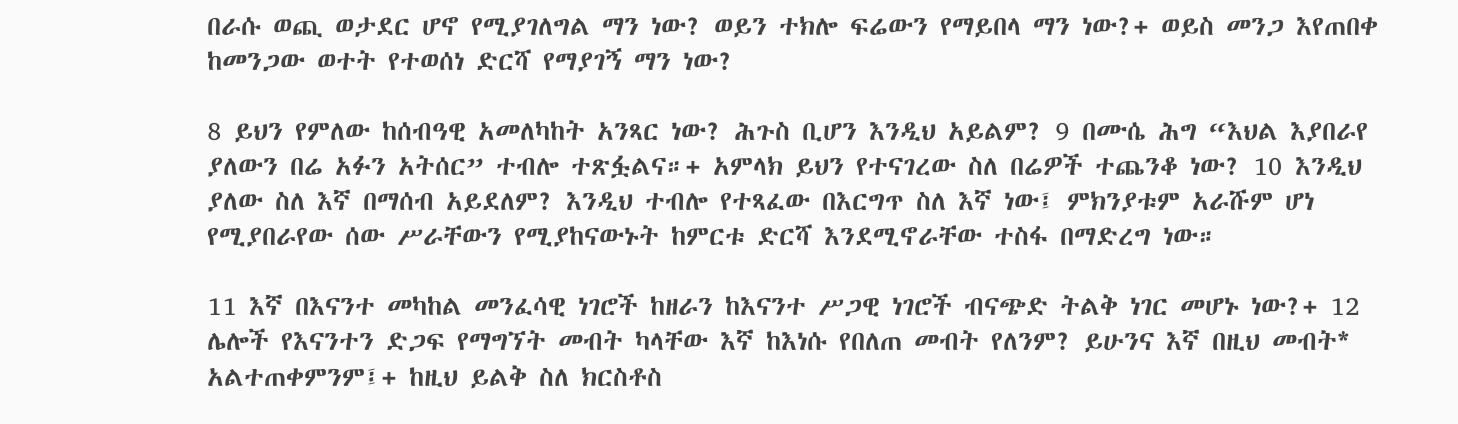በራሱ ወጪ ወታደር ሆኖ የሚያገለግል ማን ነው? ወይን ተክሎ ፍሬውን የማይበላ ማን ነው?+ ወይስ መንጋ እየጠበቀ ከመንጋው ወተት የተወሰነ ድርሻ የማያገኝ ማን ነው?

8 ይህን የምለው ከሰብዓዊ አመለካከት አንጻር ነው? ሕጉስ ቢሆን እንዲህ አይልም? 9 በሙሴ ሕግ “እህል እያበራየ ያለውን በሬ አፉን አትሰር” ተብሎ ተጽፏልና።+ አምላክ ይህን የተናገረው ስለ በሬዎች ተጨንቆ ነው? 10 እንዲህ ያለው ስለ እኛ በማሰብ አይደለም? እንዲህ ተብሎ የተጻፈው በእርግጥ ስለ እኛ ነው፤ ምክንያቱም አራሹም ሆነ የሚያበራየው ሰው ሥራቸውን የሚያከናውኑት ከምርቱ ድርሻ እንደሚኖራቸው ተስፋ በማድረግ ነው።

11 እኛ በእናንተ መካከል መንፈሳዊ ነገሮች ከዘራን ከእናንተ ሥጋዊ ነገሮች ብናጭድ ትልቅ ነገር መሆኑ ነው?+ 12 ሌሎች የእናንተን ድጋፍ የማግኘት መብት ካላቸው እኛ ከእነሱ የበለጠ መብት የለንም? ይሁንና እኛ በዚህ መብት* አልተጠቀምንም፤+ ከዚህ ይልቅ ስለ ክርስቶስ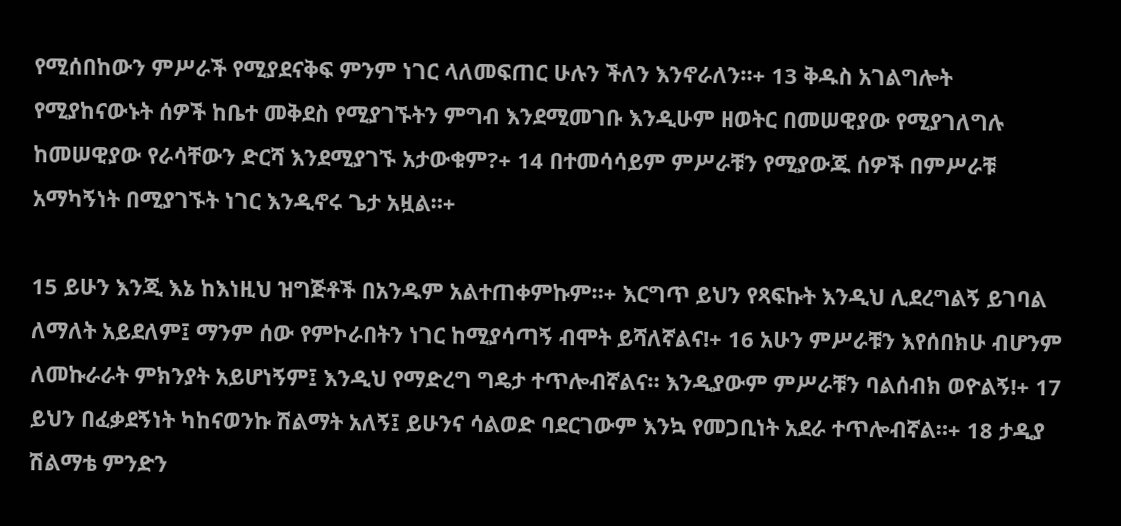የሚሰበከውን ምሥራች የሚያደናቅፍ ምንም ነገር ላለመፍጠር ሁሉን ችለን እንኖራለን።+ 13 ቅዱስ አገልግሎት የሚያከናውኑት ሰዎች ከቤተ መቅደስ የሚያገኙትን ምግብ እንደሚመገቡ እንዲሁም ዘወትር በመሠዊያው የሚያገለግሉ ከመሠዊያው የራሳቸውን ድርሻ እንደሚያገኙ አታውቁም?+ 14 በተመሳሳይም ምሥራቹን የሚያውጁ ሰዎች በምሥራቹ አማካኝነት በሚያገኙት ነገር እንዲኖሩ ጌታ አዟል።+

15 ይሁን እንጂ እኔ ከእነዚህ ዝግጅቶች በአንዱም አልተጠቀምኩም።+ እርግጥ ይህን የጻፍኩት እንዲህ ሊደረግልኝ ይገባል ለማለት አይደለም፤ ማንም ሰው የምኮራበትን ነገር ከሚያሳጣኝ ብሞት ይሻለኛልና!+ 16 አሁን ምሥራቹን እየሰበክሁ ብሆንም ለመኩራራት ምክንያት አይሆነኝም፤ እንዲህ የማድረግ ግዴታ ተጥሎብኛልና። እንዲያውም ምሥራቹን ባልሰብክ ወዮልኝ!+ 17 ይህን በፈቃደኝነት ካከናወንኩ ሽልማት አለኝ፤ ይሁንና ሳልወድ ባደርገውም እንኳ የመጋቢነት አደራ ተጥሎብኛል።+ 18 ታዲያ ሽልማቴ ምንድን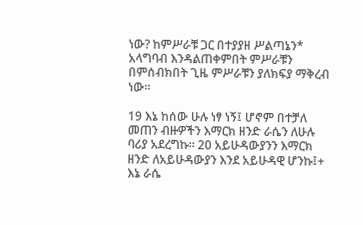ነው? ከምሥራቹ ጋር በተያያዘ ሥልጣኔን* አላግባብ እንዳልጠቀምበት ምሥራቹን በምሰብክበት ጊዜ ምሥራቹን ያለክፍያ ማቅረብ ነው።

19 እኔ ከሰው ሁሉ ነፃ ነኝ፤ ሆኖም በተቻለ መጠን ብዙዎችን እማርክ ዘንድ ራሴን ለሁሉ ባሪያ አደረግኩ። 20 አይሁዳውያንን እማርክ ዘንድ ለአይሁዳውያን እንደ አይሁዳዊ ሆንኩ፤+ እኔ ራሴ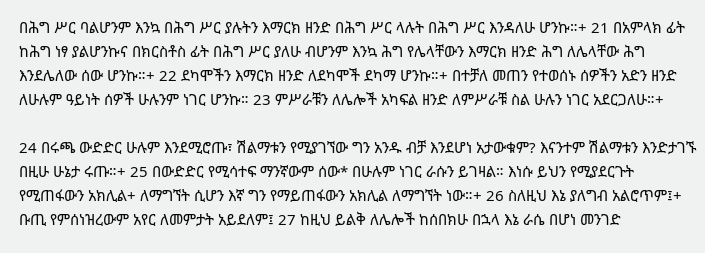በሕግ ሥር ባልሆንም እንኳ በሕግ ሥር ያሉትን እማርክ ዘንድ በሕግ ሥር ላሉት በሕግ ሥር እንዳለሁ ሆንኩ።+ 21 በአምላክ ፊት ከሕግ ነፃ ያልሆንኩና በክርስቶስ ፊት በሕግ ሥር ያለሁ ብሆንም እንኳ ሕግ የሌላቸውን እማርክ ዘንድ ሕግ ለሌላቸው ሕግ እንደሌለው ሰው ሆንኩ።+ 22 ደካሞችን እማርክ ዘንድ ለደካሞች ደካማ ሆንኩ።+ በተቻለ መጠን የተወሰኑ ሰዎችን አድን ዘንድ ለሁሉም ዓይነት ሰዎች ሁሉንም ነገር ሆንኩ። 23 ምሥራቹን ለሌሎች አካፍል ዘንድ ለምሥራቹ ስል ሁሉን ነገር አደርጋለሁ።+

24 በሩጫ ውድድር ሁሉም እንደሚሮጡ፣ ሽልማቱን የሚያገኘው ግን አንዱ ብቻ እንደሆነ አታውቁም? እናንተም ሽልማቱን እንድታገኙ በዚሁ ሁኔታ ሩጡ።+ 25 በውድድር የሚሳተፍ ማንኛውም ሰው* በሁሉም ነገር ራሱን ይገዛል። እነሱ ይህን የሚያደርጉት የሚጠፋውን አክሊል+ ለማግኘት ሲሆን እኛ ግን የማይጠፋውን አክሊል ለማግኘት ነው።+ 26 ስለዚህ እኔ ያለግብ አልሮጥም፤+ ቡጢ የምሰነዝረውም አየር ለመምታት አይደለም፤ 27 ከዚህ ይልቅ ለሌሎች ከሰበክሁ በኋላ እኔ ራሴ በሆነ መንገድ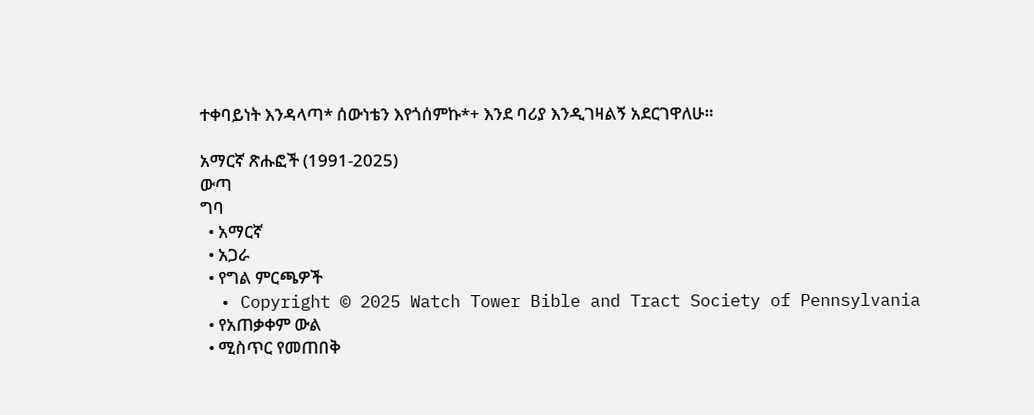ተቀባይነት እንዳላጣ* ሰውነቴን እየጎሰምኩ*+ እንደ ባሪያ እንዲገዛልኝ አደርገዋለሁ።

አማርኛ ጽሑፎች (1991-2025)
ውጣ
ግባ
  • አማርኛ
  • አጋራ
  • የግል ምርጫዎች
  • Copyright © 2025 Watch Tower Bible and Tract Society of Pennsylvania
  • የአጠቃቀም ውል
  • ሚስጥር የመጠበቅ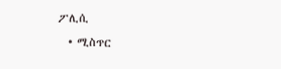ፖሊሲ
  • ሚስጥር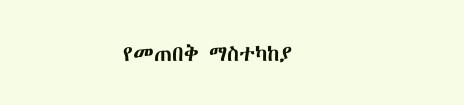የመጠበቅ ማስተካከያ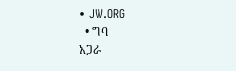• JW.ORG
  • ግባ
አጋራ